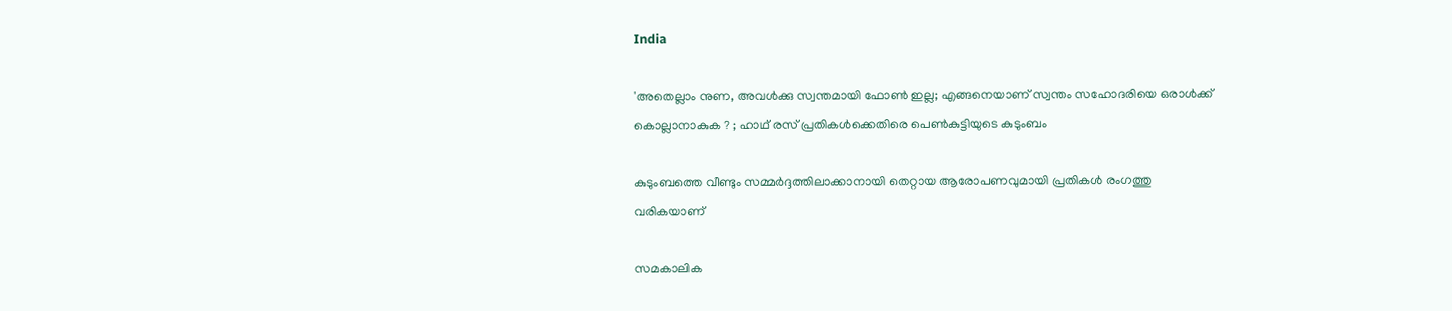India

'അതെല്ലാം നുണ, അവള്‍ക്കു സ്വന്തമായി ഫോണ്‍ ഇല്ല; എങ്ങനെയാണ് സ്വന്തം സഹോദരിയെ ഒരാള്‍ക്ക് കൊല്ലാനാകുക ? ; ഹാഥ് രസ് പ്രതികള്‍ക്കെതിരെ പെണ്‍കുട്ടിയുടെ കുടുംബം

കുടുംബത്തെ വീണ്ടും സമ്മര്‍ദ്ദത്തിലാക്കാനായി തെറ്റായ ആരോപണവുമായി പ്രതികള്‍ രംഗത്തു വരികയാണ്

സമകാലിക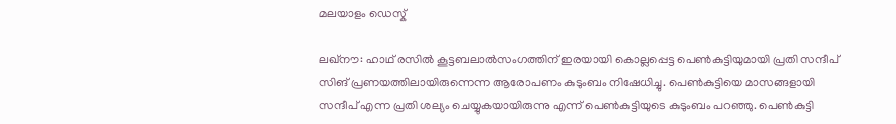മലയാളം ഡെസ്ക്

ലഖ്‌നൗ: ഹാഥ് രസില്‍ കൂട്ടബലാല്‍സംഗത്തിന് ഇരയായി കൊല്ലപ്പെട്ട പെണ്‍കുട്ടിയുമായി പ്രതി സന്ദീപ് സിങ് പ്രണയത്തിലായിരുന്നെന്ന ആരോപണം കുടുംബം നിഷേധിച്ചു. പെണ്‍കുട്ടിയെ മാസങ്ങളായി സന്ദീപ് എന്ന പ്രതി ശല്യം ചെയ്യുകയായിരുന്നു എന്ന് പെണ്‍കുട്ടിയുടെ കുടുംബം പറഞ്ഞു. പെണ്‍കുട്ടി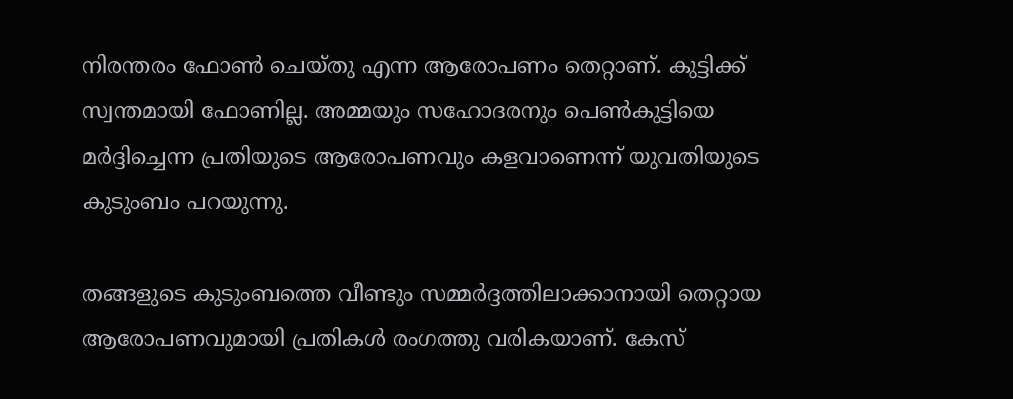നിരന്തരം ഫോണ്‍ ചെയ്തു എന്ന ആരോപണം തെറ്റാണ്. കുട്ടിക്ക് സ്വന്തമായി ഫോണില്ല. അമ്മയും സഹോദരനും പെണ്‍കുട്ടിയെ മര്‍ദ്ദിച്ചെന്ന പ്രതിയുടെ ആരോപണവും കളവാണെന്ന് യുവതിയുടെ കുടുംബം പറയുന്നു.

തങ്ങളുടെ കുടുംബത്തെ വീണ്ടും സമ്മര്‍ദ്ദത്തിലാക്കാനായി തെറ്റായ ആരോപണവുമായി പ്രതികള്‍ രംഗത്തു വരികയാണ്. കേസ്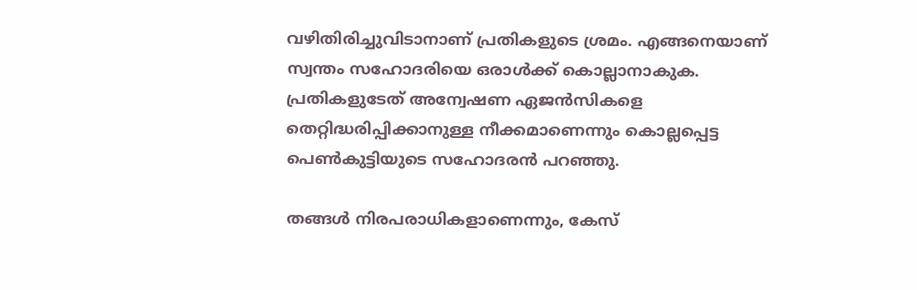വഴിതിരിച്ചുവിടാനാണ് പ്രതികളുടെ ശ്രമം. എങ്ങനെയാണ് സ്വന്തം സഹോദരിയെ ഒരാള്‍ക്ക് കൊല്ലാനാകുക. പ്രതികളുടേത് അന്വേഷണ ഏജന്‍സികളെ തെറ്റിദ്ധരിപ്പിക്കാനുള്ള നീക്കമാണെന്നും കൊല്ലപ്പെട്ട പെണ്‍കുട്ടിയുടെ സഹോദരന്‍ പറഞ്ഞു.

തങ്ങള്‍ നിരപരാധികളാണെന്നും, കേസ്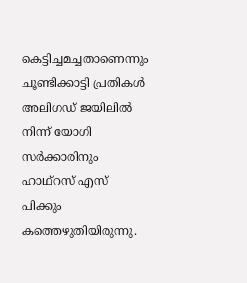കെട്ടിച്ചമച്ചതാണെന്നും ചൂണ്ടിക്കാട്ടി പ്രതികള്‍  അലിഗഡ് ജയിലില്‍ നിന്ന് യോഗി സര്‍ക്കാരിനും ഹാഥ്‌റസ് എസ് പിക്കും കത്തെഴുതിയിരുന്നു.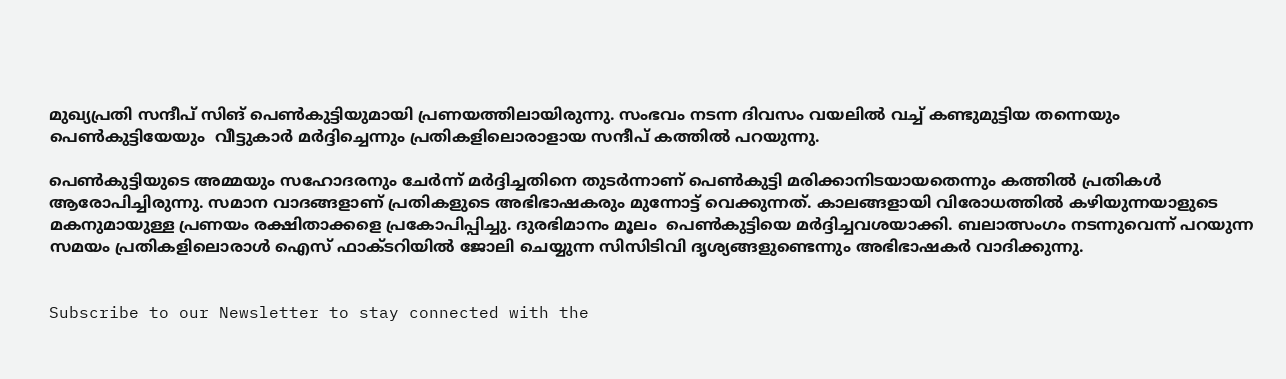മുഖ്യപ്രതി സന്ദീപ് സിങ് പെണ്‍കുട്ടിയുമായി പ്രണയത്തിലായിരുന്നു. സംഭവം നടന്ന ദിവസം വയലില്‍ വച്ച് കണ്ടുമുട്ടിയ തന്നെയും പെണ്‍കുട്ടിയേയും  വീട്ടുകാര്‍ മര്‍ദ്ദിച്ചെന്നും പ്രതികളിലൊരാളായ സന്ദീപ് കത്തില്‍ പറയുന്നു.

പെണ്‍കുട്ടിയുടെ അമ്മയും സഹോദരനും ചേര്‍ന്ന് മര്‍ദ്ദിച്ചതിനെ തുടര്‍ന്നാണ് പെണ്‍കുട്ടി മരിക്കാനിടയായതെന്നും കത്തില്‍ പ്രതികള്‍ ആരോപിച്ചിരുന്നു. സമാന വാദങ്ങളാണ് പ്രതികളുടെ അഭിഭാഷകരും മുന്നോട്ട് വെക്കുന്നത്. കാലങ്ങളായി വിരോധത്തില്‍ കഴിയുന്നയാളുടെ മകനുമായുള്ള പ്രണയം രക്ഷിതാക്കളെ പ്രകോപിപ്പിച്ചു. ദുരഭിമാനം മൂലം  പെണ്‍കുട്ടിയെ മര്‍ദ്ദിച്ചവശയാക്കി. ബലാത്സംഗം നടന്നുവെന്ന് പറയുന്ന സമയം പ്രതികളിലൊരാള്‍ ഐസ് ഫാക്ടറിയില്‍ ജോലി ചെയ്യുന്ന സിസിടിവി ദൃശ്യങ്ങളുണ്ടെന്നും അഭിഭാഷകര്‍ വാദിക്കുന്നു.


Subscribe to our Newsletter to stay connected with the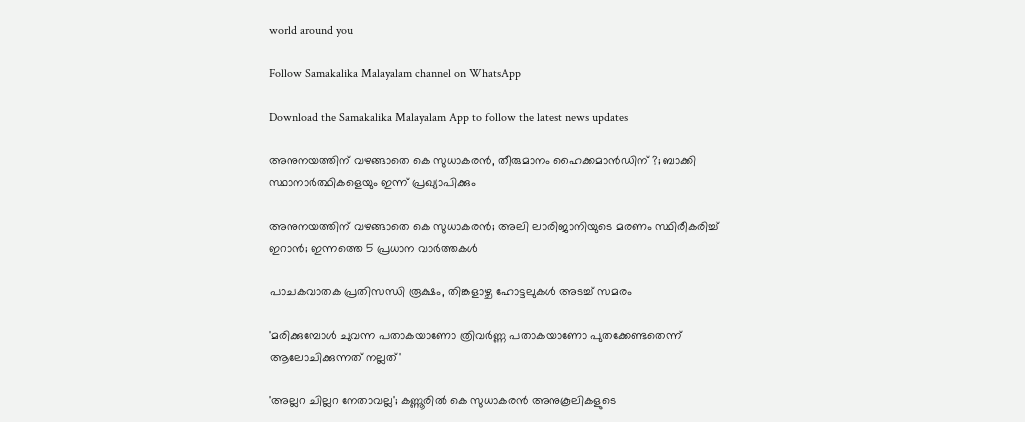world around you

Follow Samakalika Malayalam channel on WhatsApp

Download the Samakalika Malayalam App to follow the latest news updates

അനുനയത്തിന് വഴങ്ങാതെ കെ സുധാകരന്‍, തീരുമാനം ഹൈക്കമാന്‍ഡിന് ?; ബാക്കി സ്ഥാനാര്‍ത്ഥികളെയും ഇന്ന് പ്രഖ്യാപിക്കും

അനുനയത്തിന് വഴങ്ങാതെ കെ സുധാകരന്‍; അലി ലാരിജാനിയുടെ മരണം സ്ഥിരീകരിച്ച് ഇറാന്‍; ഇന്നത്തെ 5 പ്രധാന വാര്‍ത്തകള്‍

പാചകവാതക പ്രതിസന്ധി രൂക്ഷം, തിങ്കളാഴ്ച ഹോട്ടലുകൾ അടച്ച് സമരം

'മരിക്കുമ്പോൾ ചുവന്ന പതാകയാണോ ത്രിവർണ്ണ പതാകയാണോ പുതക്കേണ്ടതെന്ന് ആലോചിക്കുന്നത് നല്ലത്'

'അല്ലറ ചില്ലറ നേതാവല്ല'; കണ്ണൂരിൽ കെ സുധാകരൻ അനുകൂലികളുടെ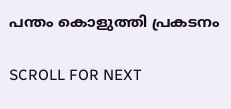പന്തം കൊളുത്തി പ്രകടനം

SCROLL FOR NEXT